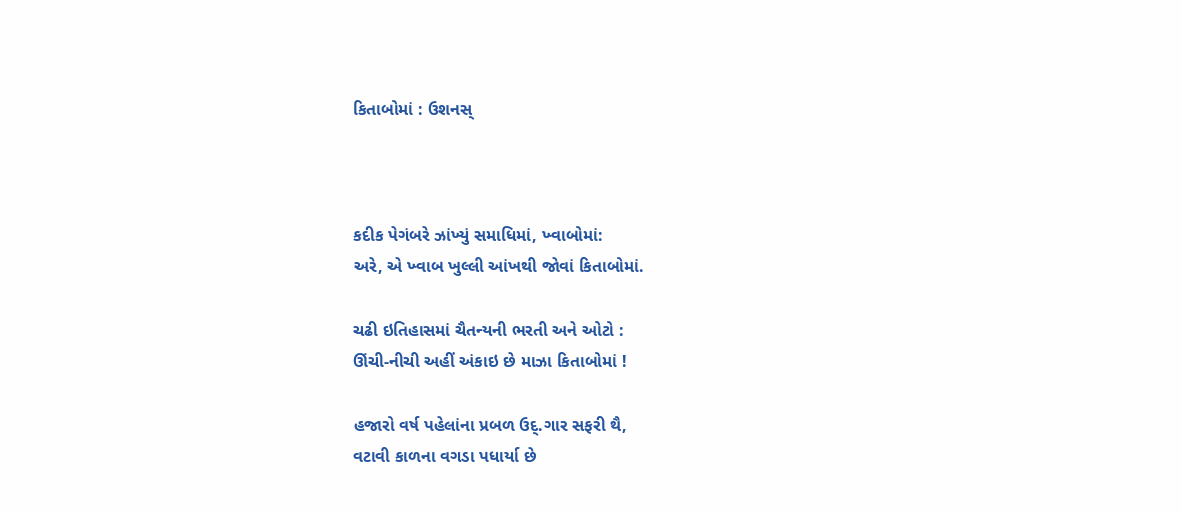કિતાબોમાં : ઉશનસ્



કદીક પેગંબરે ઝાંખ્યું સમાધિમાં, ખ્વાબોમાં:
અરે, એ ખ્વાબ ખુલ્લી આંખથી જોવાં કિતાબોમાં.

ચઢી ઇતિહાસમાં ચૈતન્યની ભરતી અને ઓટો :
ઊંચી-નીચી અહીં અંકાઇ છે માઝા કિતાબોમાં !

હજારો વર્ષ પહેલાંના પ્રબળ ઉદ્.ગાર સફરી થૈ,
વટાવી કાળના વગડા પધાર્યા છે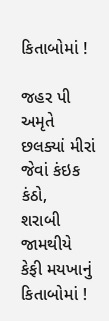કિતાબોમાં !

જહર પી અમૃતે છલક્યાં મીરાં જેવાં કંઇક કંઠો,
શરાબી જામથીયે કેફી મયખાનું કિતાબોમાં !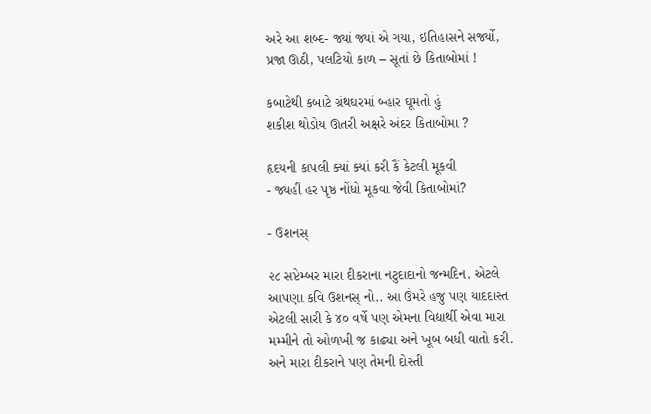અરે આ શબ્દ- જ્યાં જ્યાં એ ગયા, ઇતિહાસને સર્જ્યો,
પ્રજા ઊઠી, પલટિયો કાળ – સૂતાં છે કિતાબોમાં !

કબાટેથી કબાટે ગ્રંથઘરમાં બ્હાર ઘૂમતો હું
શકીશ થોડોય ઊતરી અક્ષરે અંદર કિતાબોમા ?

હૃદયની કાપલી ક્યાં ક્યાં કરી કૈં કેટલી મૂકવી
- જ્યહીં હર પૃષ્ઠ નોંધો મૂકવા જેવી કિતાબોમાં?

- ઉશનસ્

૨૮ સપ્ટેમ્બર મારા દીકરાના નટુદાદાનો જન્મદિન. એટલે આપણા કવિ ઉશનસ્ નો.. આ ઉંમરે હજુ પણ યાદદાસ્ત એટલી સારી કે ૪૦ વર્ષે પણ એમના વિદ્યાર્થી એવા મારા મમ્મીને તો ઓળખી જ કાઢ્યા અને ખૂબ બધી વાતો કરી. અને મારા દીકરાને પણ તેમની દોસ્તી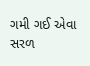ગમી ગઈ એવા સરળ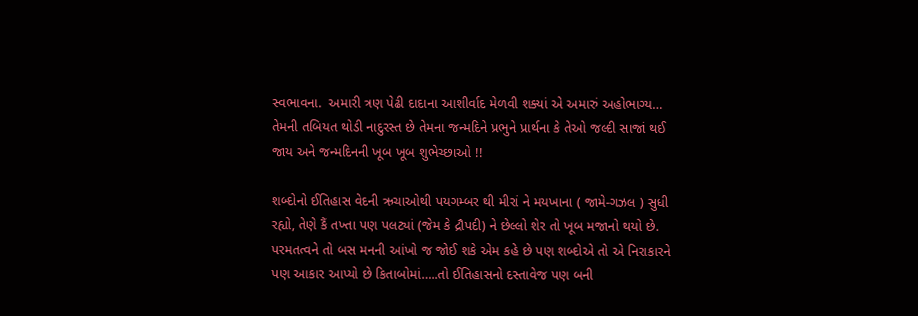સ્વભાવના.  અમારી ત્રણ પેઢી દાદાના આશીર્વાદ મેળવી શક્યાં એ અમારું અહોભાગ્ય… તેમની તબિયત થોડી નાદુરસ્ત છે તેમના જન્મદિને પ્રભુને પ્રાર્થના કે તેઓ જલ્દી સાજાં થઈ જાય અને જન્મદિનની ખૂબ ખૂબ શુભેચ્છાઓ !!

શબ્દોનો ઈતિહાસ વેદની ઋચાઓથી પયગમ્બર થી મીરાં ને મયખાના ( જામે-ગઝલ ) સુધી રહ્યો, તેણે કૈં તખ્તા પણ પલટ્યાં (જેમ કે દ્રૌપદી) ને છેલ્લો શેર તો ખૂબ મજાનો થયો છે. પરમતત્વને તો બસ મનની આંખો જ જોઈ શકે એમ કહે છે પણ શબ્દોએ તો એ નિરાકારને પણ આકાર આપ્યો છે કિતાબોમાં…..તો ઈતિહાસનો દસ્તાવેજ પણ બની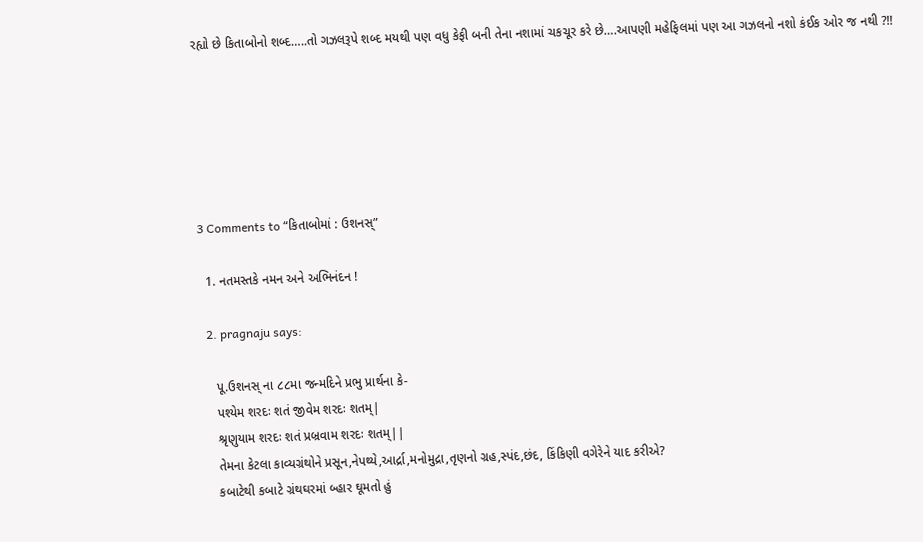રહ્યો છે કિતાબોનો શબ્દ…..તો ગઝલરૂપે શબ્દ મયથી પણ વધુ કેફી બની તેના નશામાં ચકચૂર કરે છે….આપણી મહેફિલમાં પણ આ ગઝલનો નશો કંઈક ઓર જ નથી ?!!






3 Comments to “કિતાબોમાં : ઉશનસ્”

  1. નતમસ્તકે નમન અને અભિનંદન !

  2. pragnaju says:

    પૂ.ઉશનસ્ ના ૮૮મા જન્મદિને પ્રભુ પ્રાર્થના કે-
    પશ્યેમ શરદઃ શતં જીવેમ શરદઃ શતમ્|
    શ્રૃણુયામ શરદઃ શતં પ્રબ્રવામ શરદઃ શતમ્||
    તેમના કેટલા કાવ્યગ્રંથોને પ્રસૂન,નેપથ્યે,આર્દ્રા,મનોમુદ્રા,તૃણનો ગ્રહ,સ્પંદ,છંદ, કિંકિણી વગેરેને યાદ કરીએ?
    કબાટેથી કબાટે ગ્રંથઘરમાં બ્હાર ઘૂમતો હું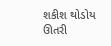શકીશ થોડોય ઊતરી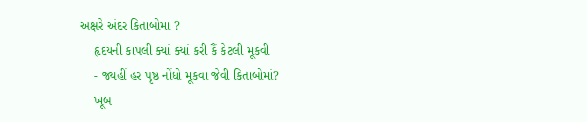અક્ષરે અંદર કિતાબોમા ?
    હૃદયની કાપલી ક્યાં ક્યાં કરી કૈં કેટલી મૂકવી
    - જ્યહીં હર પૃષ્ઠ નોંધો મૂકવા જેવી કિતાબોમાં?
    ખૂબ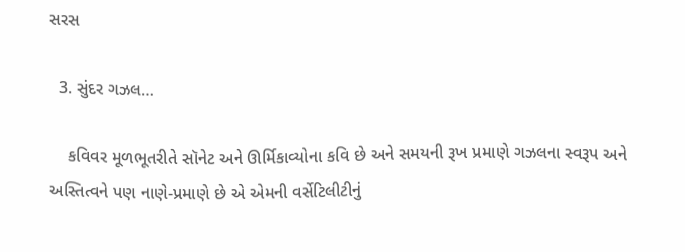સરસ

  3. સુંદર ગઝલ…

    કવિવર મૂળભૂતરીતે સૉનેટ અને ઊર્મિકાવ્યોના કવિ છે અને સમયની રૂખ પ્રમાણે ગઝલના સ્વરૂપ અને અસ્તિત્વને પણ નાણે-પ્રમાણે છે એ એમની વર્સેટિલીટીનું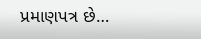પ્રમાણપત્ર છે…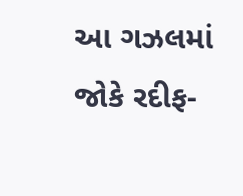આ ગઝલમાં જોકે રદીફ-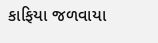કાફિયા જળવાયા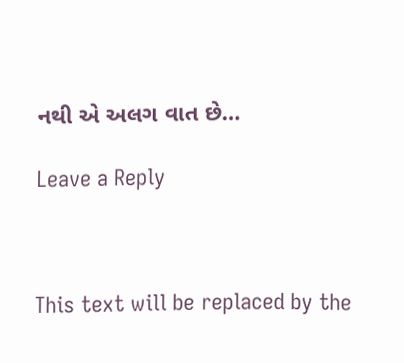નથી એ અલગ વાત છે…

Leave a Reply



This text will be replaced by the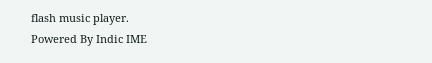flash music player.
Powered By Indic IME